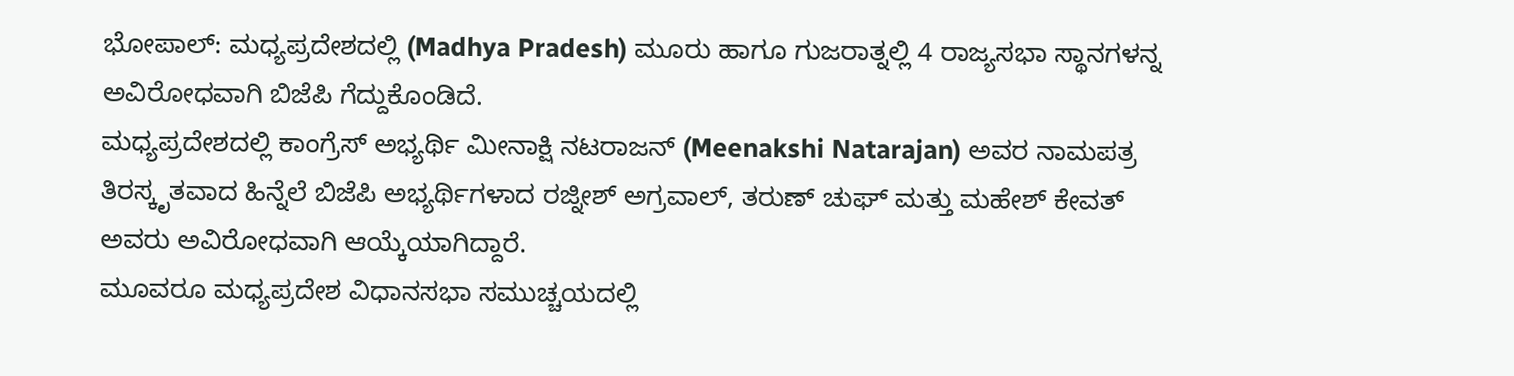ಭೋಪಾಲ್: ಮಧ್ಯಪ್ರದೇಶದಲ್ಲಿ (Madhya Pradesh) ಮೂರು ಹಾಗೂ ಗುಜರಾತ್ನಲ್ಲಿ 4 ರಾಜ್ಯಸಭಾ ಸ್ಥಾನಗಳನ್ನ ಅವಿರೋಧವಾಗಿ ಬಿಜೆಪಿ ಗೆದ್ದುಕೊಂಡಿದೆ.
ಮಧ್ಯಪ್ರದೇಶದಲ್ಲಿ ಕಾಂಗ್ರೆಸ್ ಅಭ್ಯರ್ಥಿ ಮೀನಾಕ್ಷಿ ನಟರಾಜನ್ (Meenakshi Natarajan) ಅವರ ನಾಮಪತ್ರ ತಿರಸ್ಕೃತವಾದ ಹಿನ್ನೆಲೆ ಬಿಜೆಪಿ ಅಭ್ಯರ್ಥಿಗಳಾದ ರಜ್ನೀಶ್ ಅಗ್ರವಾಲ್, ತರುಣ್ ಚುಘ್ ಮತ್ತು ಮಹೇಶ್ ಕೇವತ್ ಅವರು ಅವಿರೋಧವಾಗಿ ಆಯ್ಕೆಯಾಗಿದ್ದಾರೆ.
ಮೂವರೂ ಮಧ್ಯಪ್ರದೇಶ ವಿಧಾನಸಭಾ ಸಮುಚ್ಚಯದಲ್ಲಿ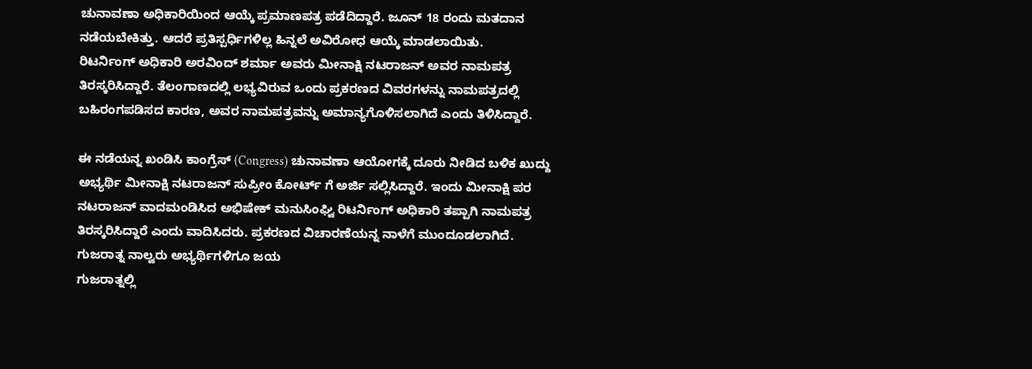ಚುನಾವಣಾ ಅಧಿಕಾರಿಯಿಂದ ಆಯ್ಕೆ ಪ್ರಮಾಣಪತ್ರ ಪಡೆದಿದ್ದಾರೆ. ಜೂನ್ 18 ರಂದು ಮತದಾನ ನಡೆಯಬೇಕಿತ್ತು. ಆದರೆ ಪ್ರತಿಸ್ಪರ್ಧಿಗಳಿಲ್ಲ ಹಿನ್ನಲೆ ಅವಿರೋಧ ಆಯ್ಕೆ ಮಾಡಲಾಯಿತು.
ರಿಟರ್ನಿಂಗ್ ಅಧಿಕಾರಿ ಅರವಿಂದ್ ಶರ್ಮಾ ಅವರು ಮೀನಾಕ್ಷಿ ನಟರಾಜನ್ ಅವರ ನಾಮಪತ್ರ ತಿರಸ್ಕರಿಸಿದ್ದಾರೆ. ತೆಲಂಗಾಣದಲ್ಲಿ ಲಭ್ಯವಿರುವ ಒಂದು ಪ್ರಕರಣದ ವಿವರಗಳನ್ನು ನಾಮಪತ್ರದಲ್ಲಿ ಬಹಿರಂಗಪಡಿಸದ ಕಾರಣ, ಅವರ ನಾಮಪತ್ರವನ್ನು ಅಮಾನ್ಯಗೊಳಿಸಲಾಗಿದೆ ಎಂದು ತಿಳಿಸಿದ್ದಾರೆ.

ಈ ನಡೆಯನ್ನ ಖಂಡಿಸಿ ಕಾಂಗ್ರೆಸ್ (Congress) ಚುನಾವಣಾ ಆಯೋಗಕ್ಕೆ ದೂರು ನೀಡಿದ ಬಳಿಕ ಖುದ್ದು ಅಭ್ಯರ್ಥಿ ಮೀನಾಕ್ಷಿ ನಟರಾಜನ್ ಸುಪ್ರೀಂ ಕೋರ್ಟ್ ಗೆ ಅರ್ಜಿ ಸಲ್ಲಿಸಿದ್ದಾರೆ. ಇಂದು ಮೀನಾಕ್ಷಿ ಪರ ನಟರಾಜನ್ ವಾದಮಂಡಿಸಿದ ಅಭಿಷೇಕ್ ಮನುಸಿಂಘ್ವಿ ರಿಟರ್ನಿಂಗ್ ಅಧಿಕಾರಿ ತಪ್ಪಾಗಿ ನಾಮಪತ್ರ ತಿರಸ್ಕರಿಸಿದ್ದಾರೆ ಎಂದು ವಾದಿಸಿದರು. ಪ್ರಕರಣದ ವಿಚಾರಣೆಯನ್ನ ನಾಳೆಗೆ ಮುಂದೂಡಲಾಗಿದೆ.
ಗುಜರಾತ್ನ ನಾಲ್ವರು ಅಭ್ಯರ್ಥಿಗಳಿಗೂ ಜಯ
ಗುಜರಾತ್ನಲ್ಲಿ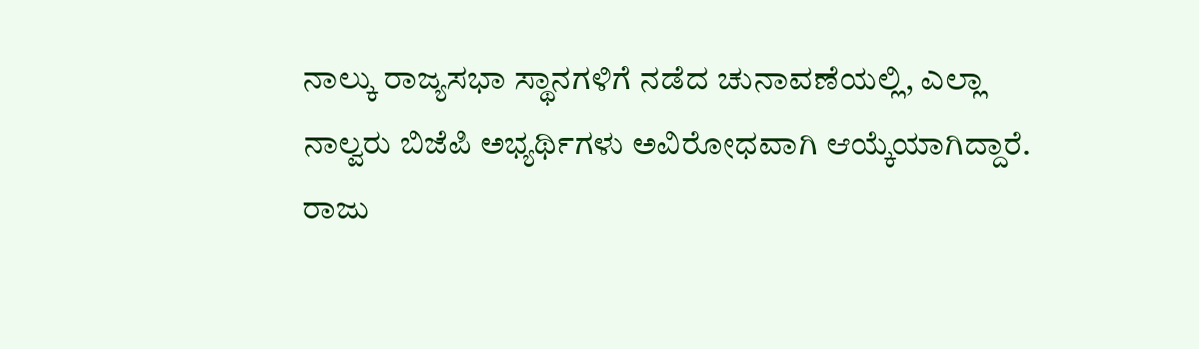ನಾಲ್ಕು ರಾಜ್ಯಸಭಾ ಸ್ಥಾನಗಳಿಗೆ ನಡೆದ ಚುನಾವಣೆಯಲ್ಲಿ, ಎಲ್ಲಾ ನಾಲ್ವರು ಬಿಜೆಪಿ ಅಭ್ಯರ್ಥಿಗಳು ಅವಿರೋಧವಾಗಿ ಆಯ್ಕೆಯಾಗಿದ್ದಾರೆ. ರಾಜು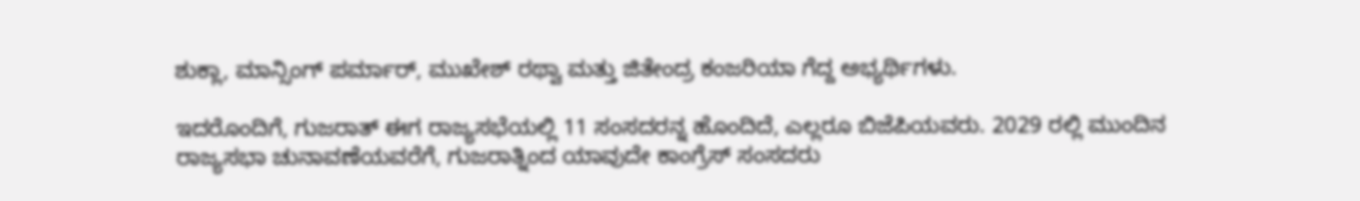ಶುಕ್ಲಾ, ಮಾನ್ಸಿಂಗ್ ಪರ್ಮಾರ್, ಮುಖೇಶ್ ರಥ್ವಾ ಮತ್ತು ಜಿತೇಂದ್ರ ಕಂಜರಿಯಾ ಗೆದ್ದ ಅಭ್ಯರ್ಥಿಗಳು.

ಇದರೊಂದಿಗೆ, ಗುಜರಾತ್ ಈಗ ರಾಜ್ಯಸಭೆಯಲ್ಲಿ 11 ಸಂಸದರನ್ನ ಹೊಂದಿದೆ, ಎಲ್ಲರೂ ಬಿಜೆಪಿಯವರು. 2029 ರಲ್ಲಿ ಮುಂದಿನ ರಾಜ್ಯಸಭಾ ಚುನಾವಣೆಯವರೆಗೆ, ಗುಜರಾತ್ನಿಂದ ಯಾವುದೇ ಕಾಂಗ್ರೆಸ್ ಸಂಸದರು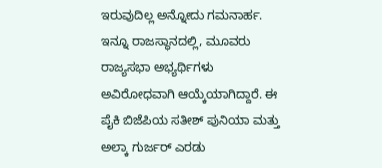ಇರುವುದಿಲ್ಲ ಅನ್ನೋದು ಗಮನಾರ್ಹ.
ಇನ್ನೂ ರಾಜಸ್ಥಾನದಲ್ಲಿ, ಮೂವರು ರಾಜ್ಯಸಭಾ ಅಭ್ಯರ್ಥಿಗಳು ಅವಿರೋಧವಾಗಿ ಆಯ್ಕೆಯಾಗಿದ್ದಾರೆ. ಈ ಪೈಕಿ ಬಿಜೆಪಿಯ ಸತೀಶ್ ಪುನಿಯಾ ಮತ್ತು ಅಲ್ಕಾ ಗುರ್ಜರ್ ಎರಡು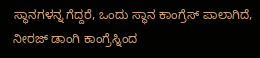ಸ್ಥಾನಗಳನ್ನ ಗೆದ್ದರೆ, ಒಂದು ಸ್ಥಾನ ಕಾಂಗ್ರೆಸ್ ಪಾಲಾಗಿದೆ, ನೀರಜ್ ಡಾಂಗಿ ಕಾಂಗ್ರೆಸ್ನಿಂದ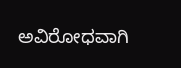ಅವಿರೋಧವಾಗಿ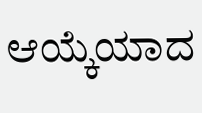ಆಯ್ಕೆಯಾದ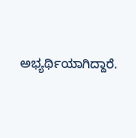ಅಭ್ಯರ್ಥಿಯಾಗಿದ್ದಾರೆ.